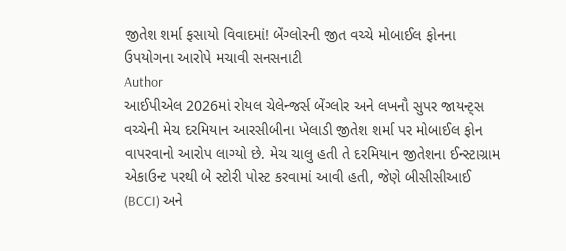જીતેશ શર્મા ફસાયો વિવાદમાં! બેંગ્લોરની જીત વચ્ચે મોબાઈલ ફોનના ઉપયોગના આરોપે મચાવી સનસનાટી
Author
આઈપીએલ 2026માં રોયલ ચેલેન્જર્સ બેંગ્લોર અને લખનૌ સુપર જાયન્ટ્સ વચ્ચેની મેચ દરમિયાન આરસીબીના ખેલાડી જીતેશ શર્મા પર મોબાઈલ ફોન વાપરવાનો આરોપ લાગ્યો છે. મેચ ચાલુ હતી તે દરમિયાન જીતેશના ઈન્સ્ટાગ્રામ એકાઉન્ટ પરથી બે સ્ટોરી પોસ્ટ કરવામાં આવી હતી, જેણે બીસીસીઆઈ (BCCI) અને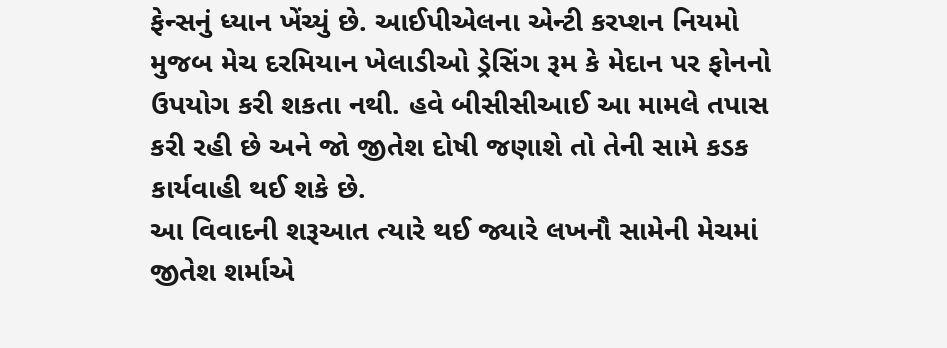ફેન્સનું ધ્યાન ખેંચ્યું છે. આઈપીએલના એન્ટી કરપ્શન નિયમો મુજબ મેચ દરમિયાન ખેલાડીઓ ડ્રેસિંગ રૂમ કે મેદાન પર ફોનનો ઉપયોગ કરી શકતા નથી. હવે બીસીસીઆઈ આ મામલે તપાસ કરી રહી છે અને જો જીતેશ દોષી જણાશે તો તેની સામે કડક કાર્યવાહી થઈ શકે છે.
આ વિવાદની શરૂઆત ત્યારે થઈ જ્યારે લખનૌ સામેની મેચમાં જીતેશ શર્માએ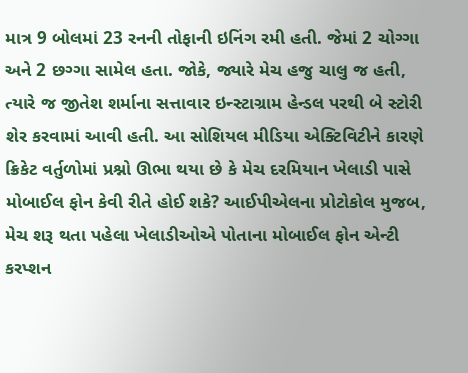માત્ર 9 બોલમાં 23 રનની તોફાની ઇનિંગ રમી હતી. જેમાં 2 ચોગ્ગા અને 2 છગ્ગા સામેલ હતા. જોકે, જ્યારે મેચ હજુ ચાલુ જ હતી, ત્યારે જ જીતેશ શર્માના સત્તાવાર ઇન્સ્ટાગ્રામ હેન્ડલ પરથી બે સ્ટોરી શેર કરવામાં આવી હતી. આ સોશિયલ મીડિયા એક્ટિવિટીને કારણે ક્રિકેટ વર્તુળોમાં પ્રશ્નો ઊભા થયા છે કે મેચ દરમિયાન ખેલાડી પાસે મોબાઈલ ફોન કેવી રીતે હોઈ શકે? આઈપીએલના પ્રોટોકોલ મુજબ, મેચ શરૂ થતા પહેલા ખેલાડીઓએ પોતાના મોબાઈલ ફોન એન્ટી કરપ્શન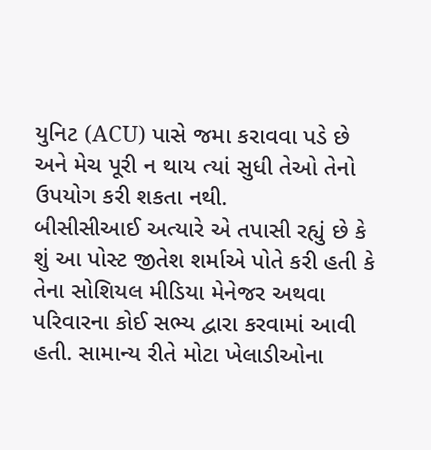યુનિટ (ACU) પાસે જમા કરાવવા પડે છે અને મેચ પૂરી ન થાય ત્યાં સુધી તેઓ તેનો ઉપયોગ કરી શકતા નથી.
બીસીસીઆઈ અત્યારે એ તપાસી રહ્યું છે કે શું આ પોસ્ટ જીતેશ શર્માએ પોતે કરી હતી કે તેના સોશિયલ મીડિયા મેનેજર અથવા પરિવારના કોઈ સભ્ય દ્વારા કરવામાં આવી હતી. સામાન્ય રીતે મોટા ખેલાડીઓના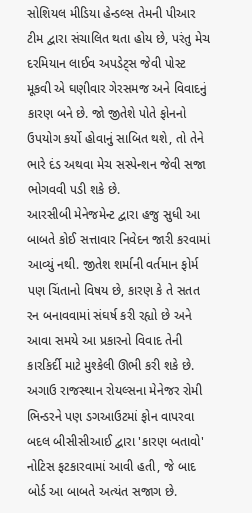સોશિયલ મીડિયા હેન્ડલ્સ તેમની પીઆર ટીમ દ્વારા સંચાલિત થતા હોય છે, પરંતુ મેચ દરમિયાન લાઈવ અપડેટ્સ જેવી પોસ્ટ મૂકવી એ ઘણીવાર ગેરસમજ અને વિવાદનું કારણ બને છે. જો જીતેશે પોતે ફોનનો ઉપયોગ કર્યો હોવાનું સાબિત થશે, તો તેને ભારે દંડ અથવા મેચ સસ્પેન્શન જેવી સજા ભોગવવી પડી શકે છે.
આરસીબી મેનેજમેન્ટ દ્વારા હજુ સુધી આ બાબતે કોઈ સત્તાવાર નિવેદન જારી કરવામાં આવ્યું નથી. જીતેશ શર્માની વર્તમાન ફોર્મ પણ ચિંતાનો વિષય છે, કારણ કે તે સતત રન બનાવવામાં સંઘર્ષ કરી રહ્યો છે અને આવા સમયે આ પ્રકારનો વિવાદ તેની કારકિર્દી માટે મુશ્કેલી ઊભી કરી શકે છે. અગાઉ રાજસ્થાન રોયલ્સના મેનેજર રોમી ભિન્ડરને પણ ડગઆઉટમાં ફોન વાપરવા બદલ બીસીસીઆઈ દ્વારા 'કારણ બતાવો' નોટિસ ફટકારવામાં આવી હતી, જે બાદ બોર્ડ આ બાબતે અત્યંત સજાગ છે.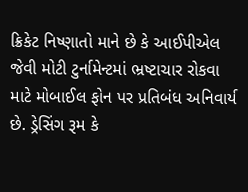ક્રિકેટ નિષ્ણાતો માને છે કે આઈપીએલ જેવી મોટી ટુર્નામેન્ટમાં ભ્રષ્ટાચાર રોકવા માટે મોબાઈલ ફોન પર પ્રતિબંધ અનિવાર્ય છે. ડ્રેસિંગ રૂમ કે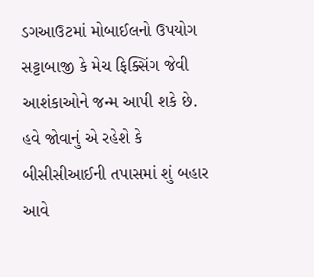ડગઆઉટમાં મોબાઈલનો ઉપયોગ સટ્ટાબાજી કે મેચ ફિક્સિંગ જેવી આશંકાઓને જન્મ આપી શકે છે. હવે જોવાનું એ રહેશે કે બીસીસીઆઈની તપાસમાં શું બહાર આવે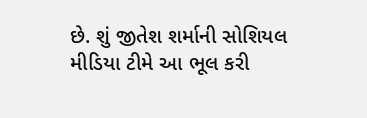છે. શું જીતેશ શર્માની સોશિયલ મીડિયા ટીમે આ ભૂલ કરી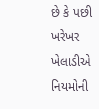છે કે પછી ખરેખર ખેલાડીએ નિયમોની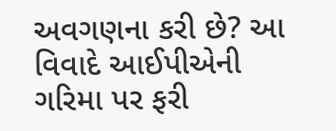અવગણના કરી છે? આ વિવાદે આઈપીએની ગરિમા પર ફરી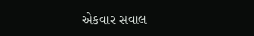એકવાર સવાલ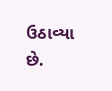ઉઠાવ્યા છે.